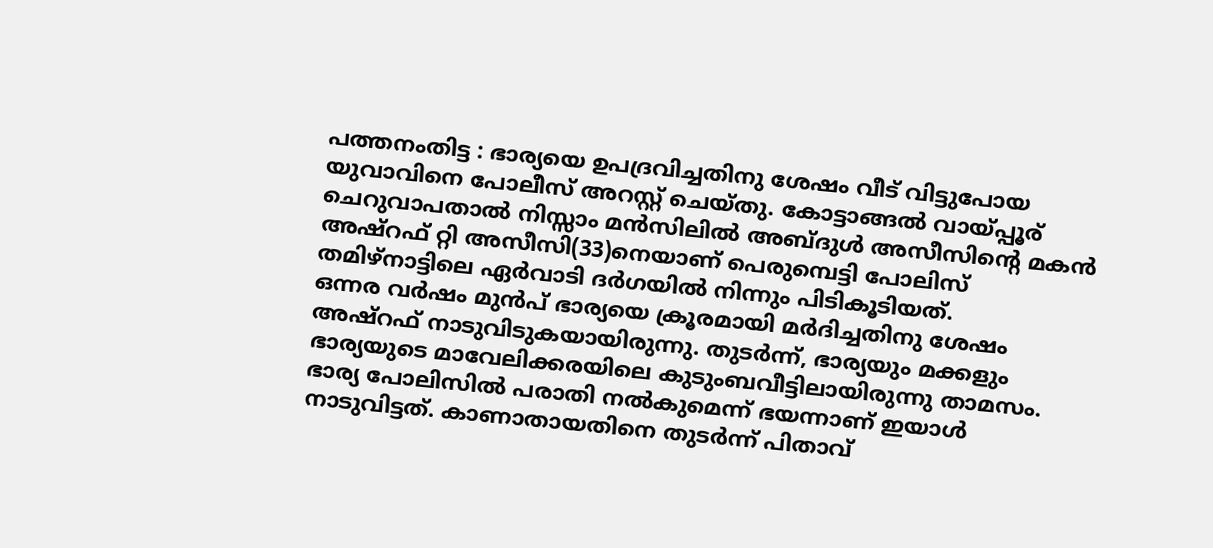പത്തനംതിട്ട : ഭാര്യയെ ഉപദ്രവിച്ചതിനു ശേഷം വീട് വിട്ടുപോയ യുവാവിനെ പോലീസ് അറസ്റ്റ് ചെയ്തു. കോട്ടാങ്ങൽ വായ്പ്പൂര് ചെറുവാപതാൽ നിസ്സാം മൻസിലിൽ അബ്ദുൾ അസീസിന്റെ മകൻ അഷ്റഫ് റ്റി അസീസി(33)നെയാണ് പെരുമ്പെട്ടി പോലിസ് തമിഴ്നാട്ടിലെ ഏർവാടി ദർഗയിൽ നിന്നും പിടികൂടിയത്.
ഒന്നര വർഷം മുൻപ് ഭാര്യയെ ക്രൂരമായി മർദിച്ചതിനു ശേഷം അഷ്റഫ് നാടുവിടുകയായിരുന്നു. തുടർന്ന്, ഭാര്യയും മക്കളും ഭാര്യയുടെ മാവേലിക്കരയിലെ കുടുംബവീട്ടിലായിരുന്നു താമസം. ഭാര്യ പോലിസിൽ പരാതി നൽകുമെന്ന് ഭയന്നാണ് ഇയാൾ നാടുവിട്ടത്. കാണാതായതിനെ തുടർന്ന് പിതാവ്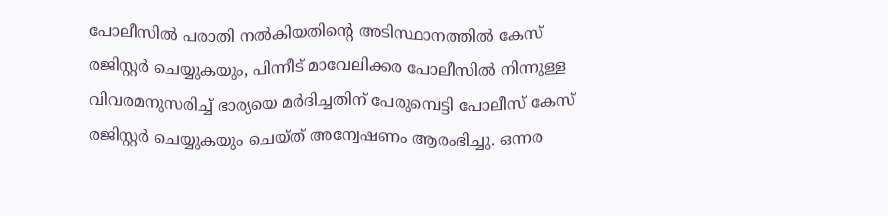പോലീസിൽ പരാതി നൽകിയതിന്റെ അടിസ്ഥാനത്തിൽ കേസ് രജിസ്റ്റർ ചെയ്യുകയും, പിന്നീട് മാവേലിക്കര പോലീസിൽ നിന്നുള്ള വിവരമനുസരിച്ച് ഭാര്യയെ മർദിച്ചതിന് പേരുമ്പെട്ടി പോലീസ് കേസ് രജിസ്റ്റർ ചെയ്യുകയും ചെയ്ത് അന്വേഷണം ആരംഭിച്ചു. ഒന്നര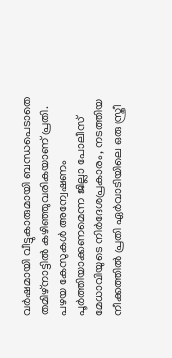വർഷമായി വീട്ടുകാരുമായി ബന്ധപെടാതെ തമിഴ്നാട്ടിൽ കഴിഞ്ഞുവരികയാണ് പ്രതി.
പഴയ കേസുകൾ അന്വേഷണം പൂർത്തിയാക്കണമെന്ന ജില്ലാ പോലീസ് മേധാവിയുടെ നിർദേശപ്രകാരം, നടത്തിയ നീക്കത്തിൽ പ്രതി ഏർവാടിയിലെ ഒരു സ്ത്രീ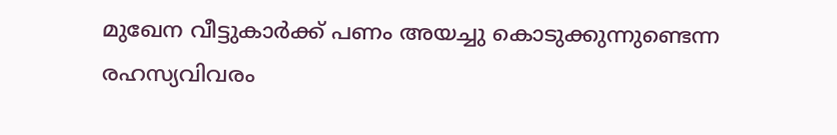മുഖേന വീട്ടുകാർക്ക് പണം അയച്ചു കൊടുക്കുന്നുണ്ടെന്ന രഹസ്യവിവരം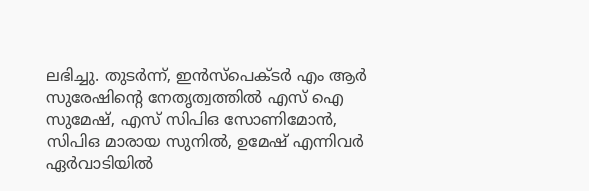ലഭിച്ചു. തുടർന്ന്, ഇൻസ്പെക്ടർ എം ആർ സുരേഷിന്റെ നേതൃത്വത്തിൽ എസ് ഐ സുമേഷ്, എസ് സിപിഒ സോണിമോൻ, സിപിഒ മാരായ സുനിൽ, ഉമേഷ് എന്നിവർ ഏർവാടിയിൽ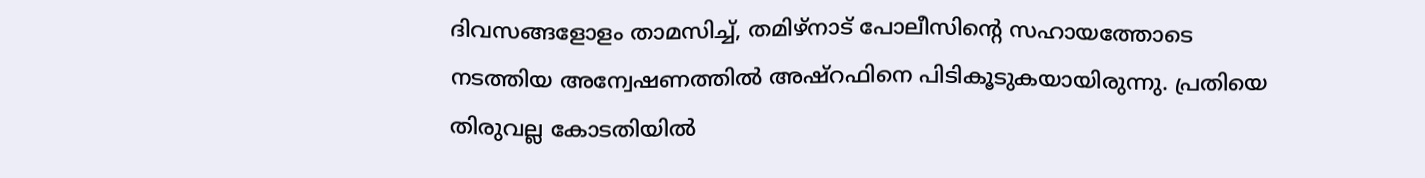ദിവസങ്ങളോളം താമസിച്ച്, തമിഴ്നാട് പോലീസിന്റെ സഹായത്തോടെ നടത്തിയ അന്വേഷണത്തിൽ അഷ്റഫിനെ പിടികൂടുകയായിരുന്നു. പ്രതിയെ തിരുവല്ല കോടതിയിൽ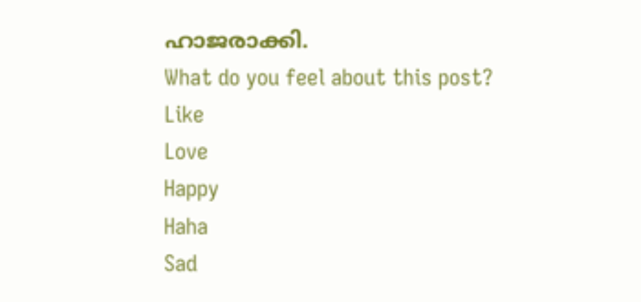ഹാജരാക്കി.
What do you feel about this post?
Like
Love
Happy
Haha
Sad